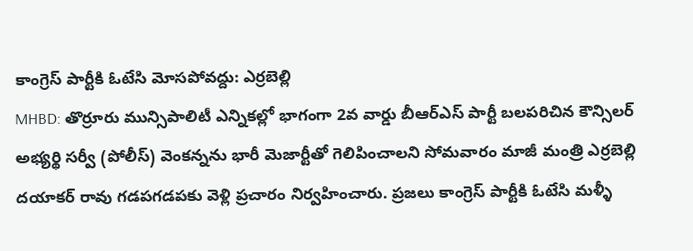కాంగ్రెస్ పార్టీకి ఓటేసి మోసపోవద్దు: ఎర్రబెల్లి
MHBD: తొర్రూరు మున్సిపాలిటీ ఎన్నికల్లో భాగంగా 2వ వార్డు బీఆర్ఎస్ పార్టీ బలపరిచిన కౌన్సిలర్ అభ్యర్థి సర్వీ (పోలీస్) వెంకన్నను భారీ మెజార్టీతో గెలిపించాలని సోమవారం మాజీ మంత్రి ఎర్రబెల్లి దయాకర్ రావు గడపగడపకు వెళ్లి ప్రచారం నిర్వహించారు. ప్రజలు కాంగ్రెస్ పార్టీకి ఓటేసి మళ్ళీ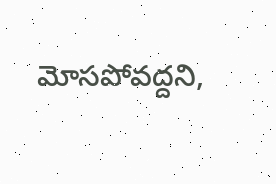మోసపోవద్దని,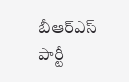బీఆర్ఎస్ పార్టీ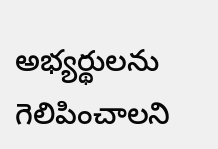అభ్యర్థులను గెలిపించాలని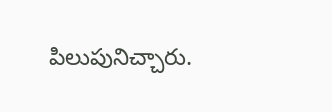పిలుపునిచ్చారు.